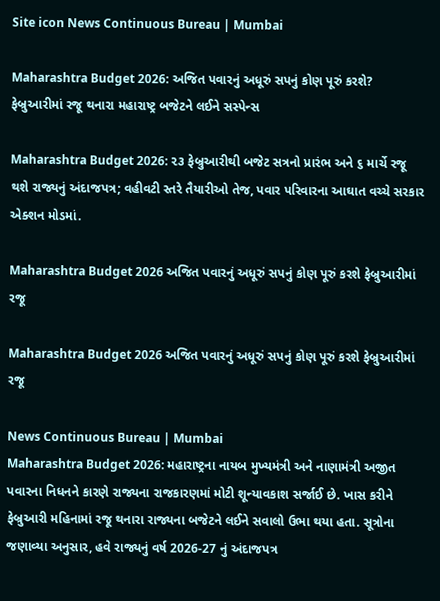Site icon News Continuous Bureau | Mumbai

Maharashtra Budget 2026: અજિત પવારનું અધૂરું સપનું કોણ પૂરું કરશે? ફેબ્રુઆરીમાં રજૂ થનારા મહારાષ્ટ્ર બજેટને લઈને સસ્પેન્સ

Maharashtra Budget 2026: ૨૩ ફેબ્રુઆરીથી બજેટ સત્રનો પ્રારંભ અને ૬ માર્ચે રજૂ થશે રાજ્યનું અંદાજપત્ર; વહીવટી સ્તરે તૈયારીઓ તેજ, પવાર પરિવારના આઘાત વચ્ચે સરકાર એક્શન મોડમાં.

Maharashtra Budget 2026 અજિત પવારનું અધૂરું સપનું કોણ પૂરું કરશે ફેબ્રુઆરીમાં રજૂ

Maharashtra Budget 2026 અજિત પવારનું અધૂરું સપનું કોણ પૂરું કરશે ફેબ્રુઆરીમાં રજૂ

News Continuous Bureau | Mumbai
Maharashtra Budget 2026: મહારાષ્ટ્રના નાયબ મુખ્યમંત્રી અને નાણામંત્રી અજીત પવારના નિધનને કારણે રાજ્યના રાજકારણમાં મોટી શૂન્યાવકાશ સર્જાઈ છે. ખાસ કરીને ફેબ્રુઆરી મહિનામાં રજૂ થનારા રાજ્યના બજેટને લઈને સવાલો ઉભા થયા હતા. સૂત્રોના જણાવ્યા અનુસાર, હવે રાજ્યનું વર્ષ 2026-27 નું અંદાજપત્ર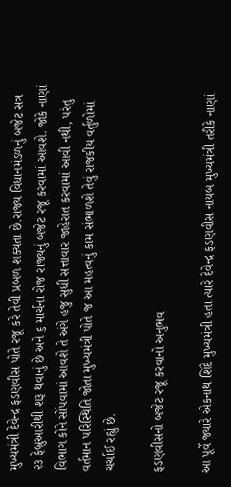મુખ્યમંત્રી દેવેન્દ્ર ફડણવીસ પોતે રજૂ કરે તેવી પ્રબળ શક્યતા છે.રાજ્ય વિધાનમંડળનું બજેટ સત્ર ૨૩ ફેબ્રુઆરીથી શરૂ થવાનું છે અને ૬ માર્ચના રોજ રાજ્યનું બજેટ રજૂ કરવામાં આવશે. જોકે નાણાં વિભાગ કોને સોંપવામાં આવશે તે અંગે હજુ સુધી સત્તાવાર જાહેરાત કરવામાં આવી નથી, પરંતુ વર્તમાન પરિસ્થિતિ જોતા મુખ્યમંત્રી પોતે જ આ મહત્વનું કામ સંભાળશે તેવું રાજકીય વર્તુળોમાં ચર્ચાઈ રહ્યું છે.

ફડણવીસનો બજેટ રજૂ કરવાનો અનુભવ

આ પૂર્વે જ્યારે એકનાથ શિંદે મુખ્યમંત્રી હતા ત્યારે દેવેન્દ્ર ફડણવીસ નાયબ મુખ્યમંત્રી તરીકે નાણાં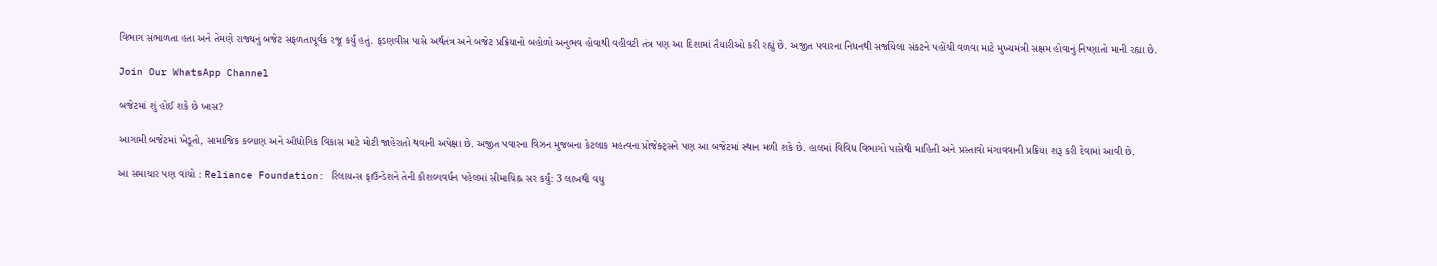વિભાગ સંભાળતા હતા અને તેમણે રાજ્યનું બજેટ સફળતાપૂર્વક રજૂ કર્યું હતું. ફડણવીસ પાસે અર્થતંત્ર અને બજેટ પ્રક્રિયાનો બહોળો અનુભવ હોવાથી વહીવટી તંત્ર પણ આ દિશામાં તૈયારીઓ કરી રહ્યું છે. અજીત પવારના નિધનથી સર્જાયેલા સંકટને પહોંચી વળવા માટે મુખ્યમંત્રી સક્ષમ હોવાનું નિષ્ણાતો માની રહ્યા છે.

Join Our WhatsApp Channel

બજેટમાં શું હોઈ શકે છે ખાસ?

આગામી બજેટમાં ખેડૂતો, સામાજિક કલ્યાણ અને ઔદ્યોગિક વિકાસ માટે મોટી જાહેરાતો થવાની અપેક્ષા છે. અજીત પવારના વિઝન મુજબના કેટલાક મહત્વના પ્રોજેક્ટ્સને પણ આ બજેટમાં સ્થાન મળી શકે છે. હાલમાં વિવિધ વિભાગો પાસેથી માહિતી અને પ્રસ્તાવો મંગાવવાની પ્રક્રિયા શરૂ કરી દેવામાં આવી છે.

આ સમાચાર પણ વાંચો : Reliance Foundation: રિલાયન્સ ફાઉન્ડેશને તેની કૌશલ્યવર્ધન પહેલમાં સીમાચિહ્ન સર કર્યું: 3 લાખથી વધુ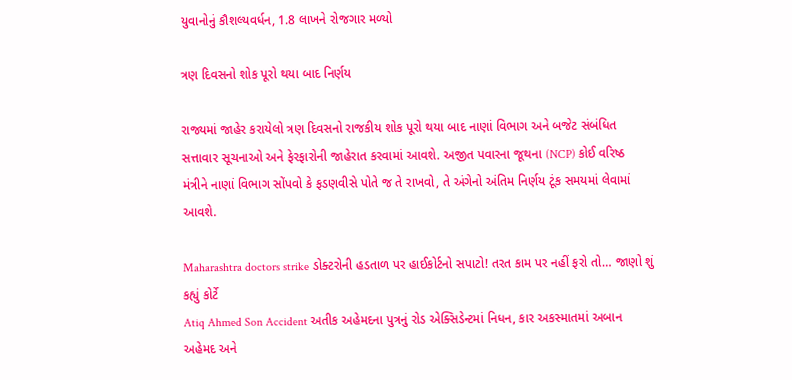યુવાનોનું કૌશલ્યવર્ધન, 1.8 લાખને રોજગાર મળ્યો

ત્રણ દિવસનો શોક પૂરો થયા બાદ નિર્ણય

રાજ્યમાં જાહેર કરાયેલો ત્રણ દિવસનો રાજકીય શોક પૂરો થયા બાદ નાણાં વિભાગ અને બજેટ સંબંધિત સત્તાવાર સૂચનાઓ અને ફેરફારોની જાહેરાત કરવામાં આવશે. અજીત પવારના જૂથના (NCP) કોઈ વરિષ્ઠ મંત્રીને નાણાં વિભાગ સોંપવો કે ફડણવીસે પોતે જ તે રાખવો, તે અંગેનો અંતિમ નિર્ણય ટૂંક સમયમાં લેવામાં આવશે.

Maharashtra doctors strike ડોક્ટરોની હડતાળ પર હાઈકોર્ટનો સપાટો! તરત કામ પર નહીં ફરો તો… જાણો શું કહ્યું કોર્ટે
Atiq Ahmed Son Accident અતીક અહેમદના પુત્રનું રોડ એક્સિડેન્ટમાં નિધન, કાર અકસ્માતમાં અબાન અહેમદ અને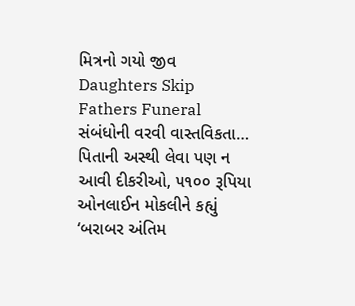મિત્રનો ગયો જીવ
Daughters Skip Fathers Funeral સંબંધોની વરવી વાસ્તવિકતા… પિતાની અસ્થી લેવા પણ ન આવી દીકરીઓ, ૫૧૦૦ રૂપિયા ઓનલાઈન મોકલીને કહ્યું ‘બરાબર અંતિમ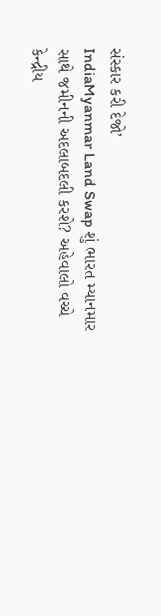સંસ્કાર કરી દેજો’
IndiaMyanmar Land Swap શું ભારત મ્યાનમાર સાથે જમીનની અદલાબદલી કરશે? અહેવાલો વચ્ચે કેન્દ્રીય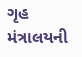ગૃહ મંત્રાલયની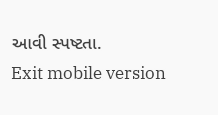આવી સ્પષ્ટતા.
Exit mobile version